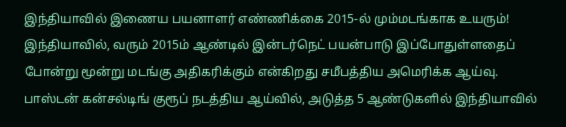இந்தியாவில் இணைய பயனாளர் எண்ணிக்கை 2015-ல் மும்மடங்காக உயரும்!
இந்தியாவில், வரும் 2015ம் ஆண்டில் இன்டர்நெட் பயன்பாடு இப்போதுள்ளதைப் போன்று மூன்று மடங்கு அதிகரிக்கும் என்கிறது சமீபத்திய அமெரிக்க ஆய்வு.
பாஸ்டன் கன்சல்டிங் குரூப் நடத்திய ஆய்வில், அடுத்த 5 ஆண்டுகளில் இந்தியாவில்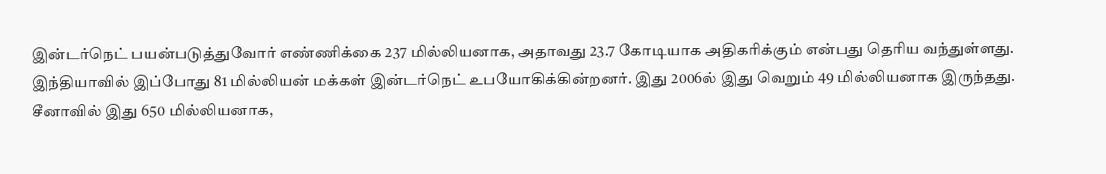இன்டர்நெட் பயன்படுத்துவோர் எண்ணிக்கை 237 மில்லியனாக, அதாவது 23.7 கோடியாக அதிகரிக்கும் என்பது தெரிய வந்துள்ளது.
இந்தியாவில் இப்போது 81 மில்லியன் மக்கள் இன்டர்நெட் உபயோகிக்கின்றனர். இது 2006ல் இது வெறும் 49 மில்லியனாக இருந்தது.
சீனாவில் இது 650 மில்லியனாக,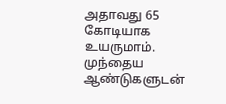அதாவது 65 கோடியாக உயருமாம்.
முந்தைய ஆண்டுகளுடன்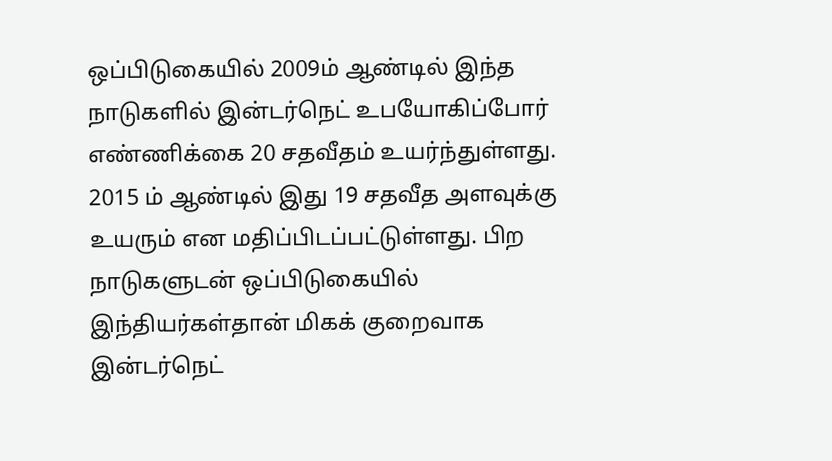ஒப்பிடுகையில் 2009ம் ஆண்டில் இந்த நாடுகளில் இன்டர்நெட் உபயோகிப்போர் எண்ணிக்கை 20 சதவீதம் உயர்ந்துள்ளது.
2015 ம் ஆண்டில் இது 19 சதவீத அளவுக்கு உயரும் என மதிப்பிடப்பட்டுள்ளது. பிற நாடுகளுடன் ஒப்பிடுகையில் இந்தியர்கள்தான் மிகக் குறைவாக இன்டர்நெட்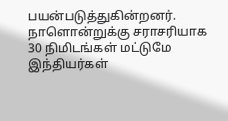பயன்படுத்துகின்றனர். நாளொன்றுக்கு சராசரியாக 30 நிமிடங்கள் மட்டுமே இந்தியர்கள்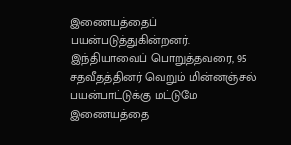இணையத்தைப் பயன்படுத்துகின்றனர்.
இந்தியாவைப் பொறுத்தவரை, 95 சதவீதத்தினர் வெறும் மின்னஞ்சல் பயன்பாட்டுக்கு மட்டுமே இணையத்தை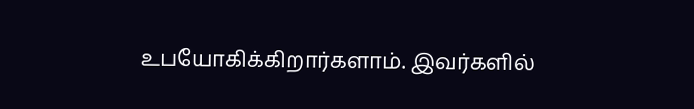உபயோகிக்கிறார்களாம். இவர்களில்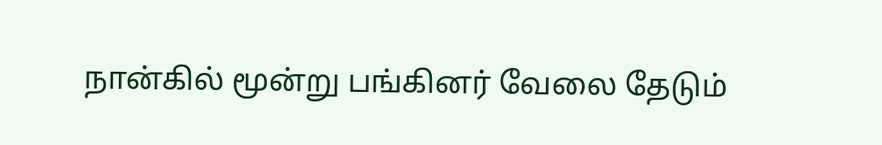நான்கில் மூன்று பங்கினர் வேலை தேடும்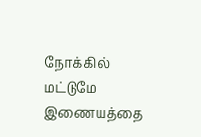நோக்கில் மட்டுமே இணையத்தை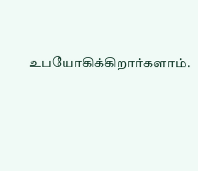உபயோகிக்கிறார்களாம்.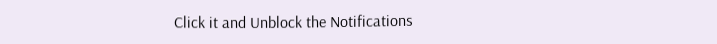Click it and Unblock the Notifications